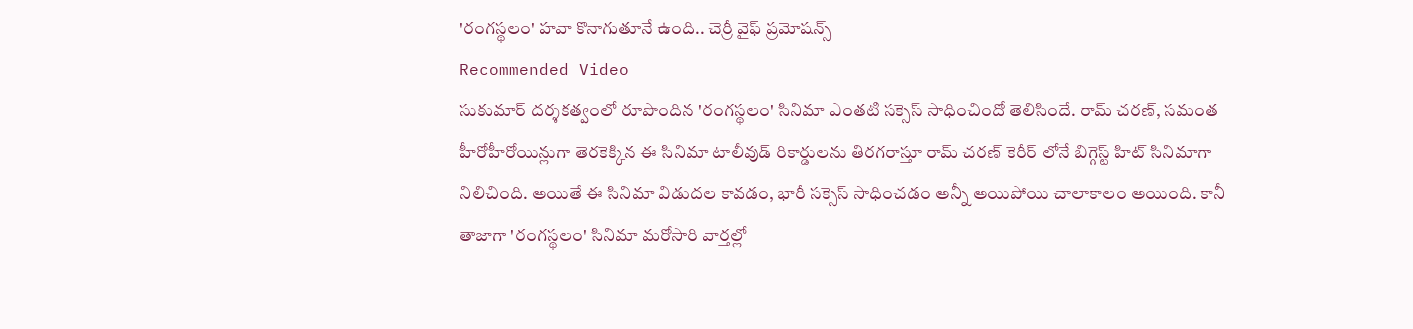'రంగస్థలం' హవా కొనాగుతూనే ఉంది.. చెర్రీ వైఫ్ ప్రమోషన్స్
Recommended Video
సుకుమార్ దర్శకత్వంలో రూపొందిన 'రంగస్థలం' సినిమా ఎంతటి సక్సెస్ సాధించిందో తెలిసిందే. రామ్ చరణ్, సమంత హీరోహీరోయిన్లుగా తెరకెక్కిన ఈ సినిమా టాలీవుడ్ రికార్డులను తిరగరాస్తూ రామ్ చరణ్ కెరీర్ లోనే బిగ్గెస్ట్ హిట్ సినిమాగా నిలిచింది. అయితే ఈ సినిమా విడుదల కావడం, భారీ సక్సెస్ సాధించడం అన్నీ అయిపోయి చాలాకాలం అయింది. కానీ తాజాగా 'రంగస్థలం' సినిమా మరోసారి వార్తల్లో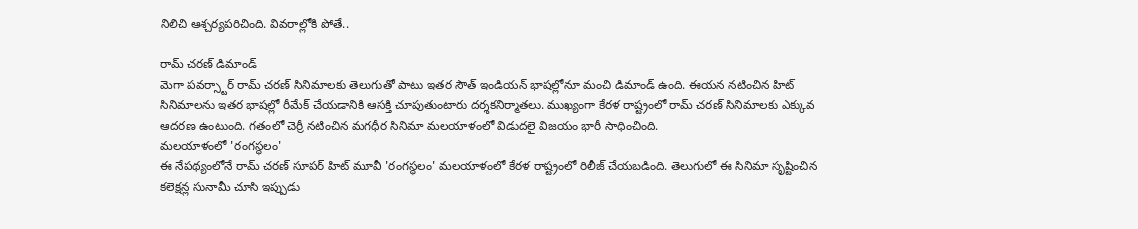నిలిచి ఆశ్చర్యపరిచింది. వివరాల్లోకి పోతే..

రామ్ చరణ్ డిమాండ్
మెగా పవర్స్టార్ రామ్ చరణ్ సినిమాలకు తెలుగుతో పాటు ఇతర సౌత్ ఇండియన్ భాషల్లోనూ మంచి డిమాండ్ ఉంది. ఈయన నటించిన హిట్ సినిమాలను ఇతర భాషల్లో రీమేక్ చేయడానికి ఆసక్తి చూపుతుంటారు దర్శకనిర్మాతలు. ముఖ్యంగా కేరళ రాష్ట్రంలో రామ్ చరణ్ సినిమాలకు ఎక్కువ ఆదరణ ఉంటుంది. గతంలో చెర్రీ నటించిన మగధీర సినిమా మలయాళంలో విడుదలై విజయం భారీ సాధించింది.
మలయాళంలో 'రంగస్థలం'
ఈ నేపథ్యంలోనే రామ్ చరణ్ సూపర్ హిట్ మూవీ 'రంగస్థలం' మలయాళంలో కేరళ రాష్ట్రంలో రిలీజ్ చేయబడింది. తెలుగులో ఈ సినిమా సృష్టించిన కలెక్షన్ల సునామీ చూసి ఇప్పుడు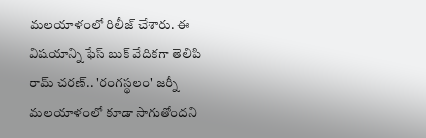మలయాళంలో రిలీజ్ చేశారు. ఈ విషయాన్ని ఫేస్ బుక్ వేదికగా తెలిపి రామ్ చరణ్.. 'రంగస్థలం' జర్నీ మలయాళంలో కూడా సాగుతోందని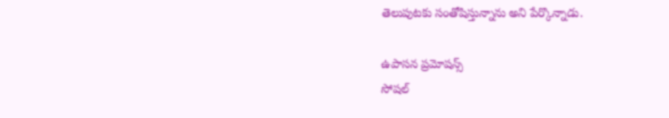తెలుపుటకు సంతోషిస్తున్నాను అని పేర్కొన్నాడు.

ఉపాసన ప్రమోషన్స్
సోషల్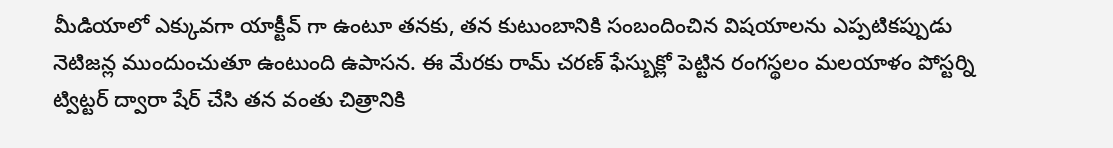మీడియాలో ఎక్కువగా యాక్టీవ్ గా ఉంటూ తనకు, తన కుటుంబానికి సంబందించిన విషయాలను ఎప్పటికప్పుడు నెటిజన్ల ముందుంచుతూ ఉంటుంది ఉపాసన. ఈ మేరకు రామ్ చరణ్ ఫేస్బుక్లో పెట్టిన రంగస్థలం మలయాళం పోస్టర్ని ట్విట్టర్ ద్వారా షేర్ చేసి తన వంతు చిత్రానికి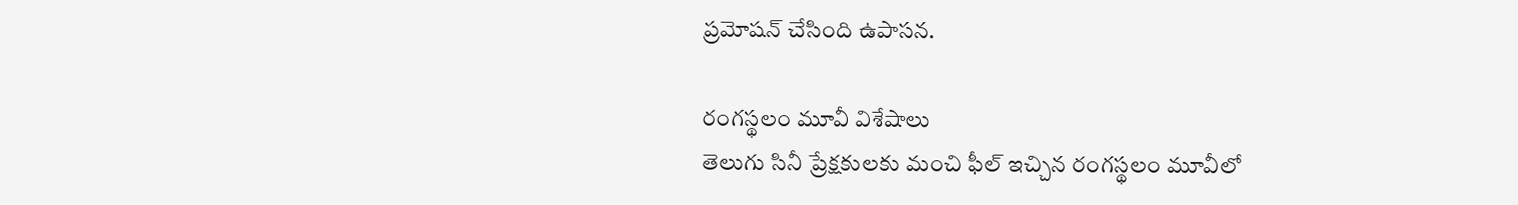ప్రమోషన్ చేసింది ఉపాసన.

రంగస్థలం మూవీ విశేషాలు
తెలుగు సినీ ప్రేక్షకులకు మంచి ఫీల్ ఇచ్చిన రంగస్థలం మూవీలో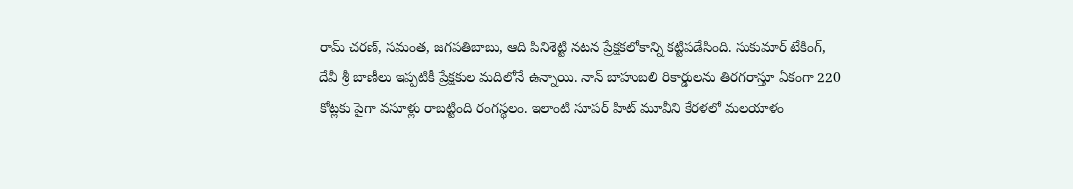రామ్ చరణ్, సమంత, జగపతిబాబు, ఆది పినిశెట్టి నటన ప్రేక్షకలోకాన్ని కట్టిపడేసింది. సుకుమార్ టేకింగ్, దేవీ శ్రీ బాణీలు ఇప్పటికీ ప్రేక్షకుల మదిలోనే ఉన్నాయి. నాన్ బాహుబలి రికార్డులను తిరగరాస్తూ ఏకంగా 220 కోట్లకు పైగా వసూళ్లు రాబట్టింది రంగస్థలం. ఇలాంటి సూపర్ హిట్ మూవీని కేరళలో మలయాళం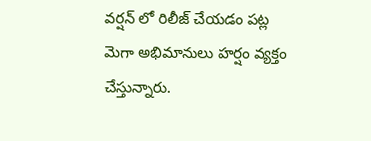వర్షన్ లో రిలీజ్ చేయడం పట్ల మెగా అభిమానులు హర్షం వ్యక్తం చేస్తున్నారు.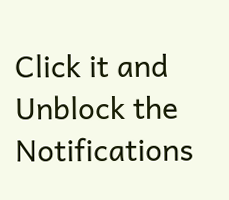Click it and Unblock the Notifications